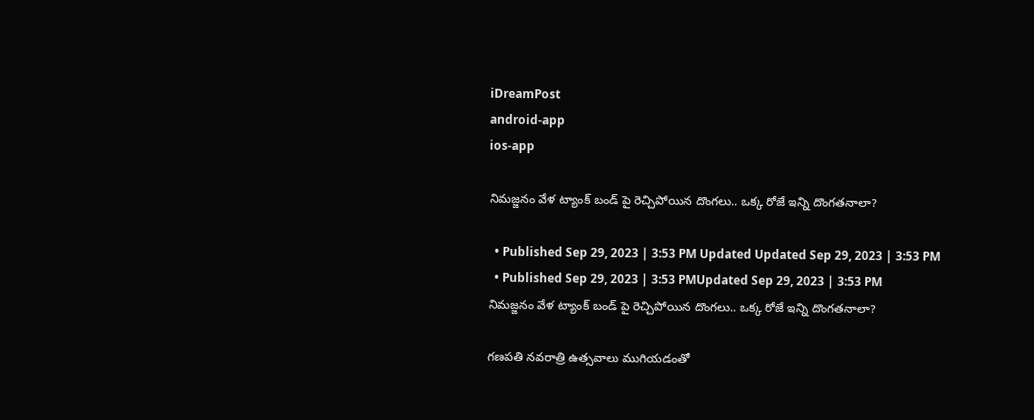iDreamPost
android-app
ios-app

నిమజ్జనం వేళ ట్యాంక్ బండ్ పై రెచ్చిపోయిన దొంగలు.. ఒక్క రోజే ఇన్ని దొంగతనాలా?

  • Published Sep 29, 2023 | 3:53 PM Updated Updated Sep 29, 2023 | 3:53 PM
  • Published Sep 29, 2023 | 3:53 PMUpdated Sep 29, 2023 | 3:53 PM
నిమజ్జనం వేళ ట్యాంక్ బండ్ పై రెచ్చిపోయిన దొంగలు.. ఒక్క రోజే ఇన్ని దొంగతనాలా?

గణపతి నవరాత్రి ఉత్సవాలు ముగియడంతో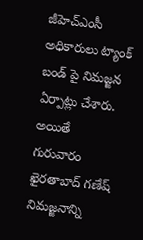జీహెచ్ఎంసీ అధికారులు ట్యాంక్ బండ్ పై నిమజ్జన ఏర్పాట్లు చేశారు. అయితే గురువారం ఖైరతాబాద్ గణేష్ నిమజ్జనాన్ని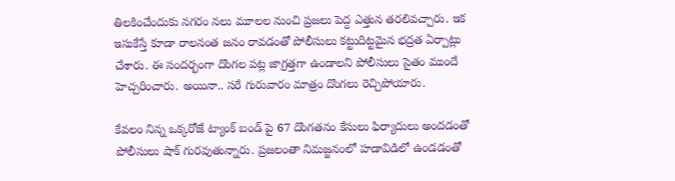తిలకించేందుకు నగరం నలు మూలల నుంచి ప్రజలు పెద్ద ఎత్తున తరలివచ్చారు. ఇక ఇసుకేస్తే కూడా రాలనంత జనం రావడంతో పోలీసులు కట్టుదిట్టమైన భద్రత ఏర్పాట్లు చేశారు. ఈ సందర్భంగా దొంగల పట్ల జాగ్రత్తగా ఉండాలని పోలీసులు సైతం ముందే హెచ్చరించారు. అయినా.. సరే గురువారం మాత్రం దొంగలు రెచ్చిపోయారు.

కేవలం నిన్న ఒక్కరోజే ట్యాంక్ బండ్ పై 67 దొంగతనం కేసులు ఫిర్యాదులు అందడంతో పోలీసులు షాక్ గురవుతున్నారు. ప్రజలంతా నిమజ్జనంలో హడావిడిలో ఉండడంతో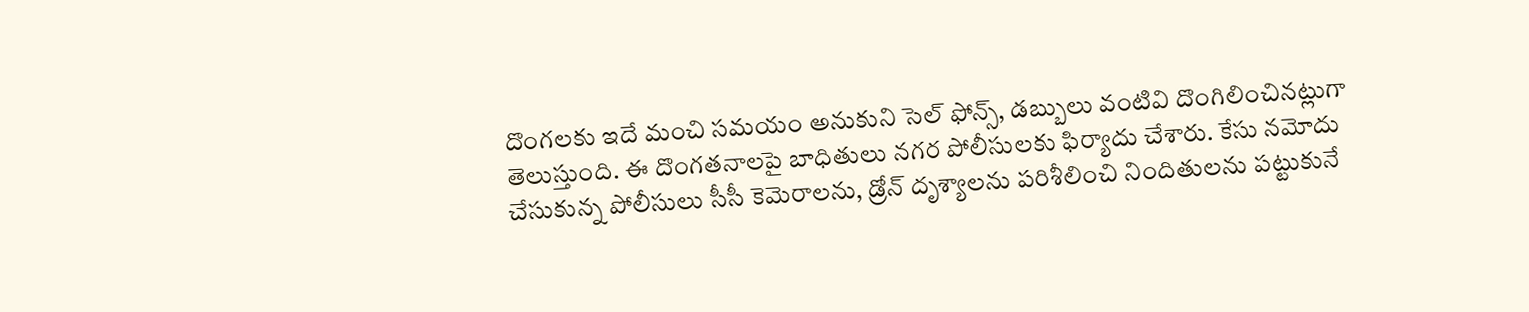దొంగలకు ఇదే మంచి సమయం అనుకుని సెల్ ఫోన్స్, డబ్బులు వంటివి దొంగిలించినట్లుగా తెలుస్తుంది. ఈ దొంగతనాలపై బాధితులు నగర పోలీసులకు ఫిర్యాదు చేశారు. కేసు నమోదు చేసుకున్న పోలీసులు సీసీ కెమెరాలను, డ్రోన్ దృశ్యాలను పరిశీలించి నిందితులను పట్టుకునే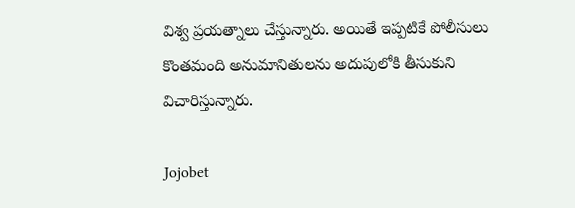విశ్వ ప్రయత్నాలు చేస్తున్నారు. అయితే ఇప్పటికే పోలీసులు కొంతమంది అనుమానితులను అదుపులోకి తీసుకుని విచారిస్తున్నారు.

Jojobet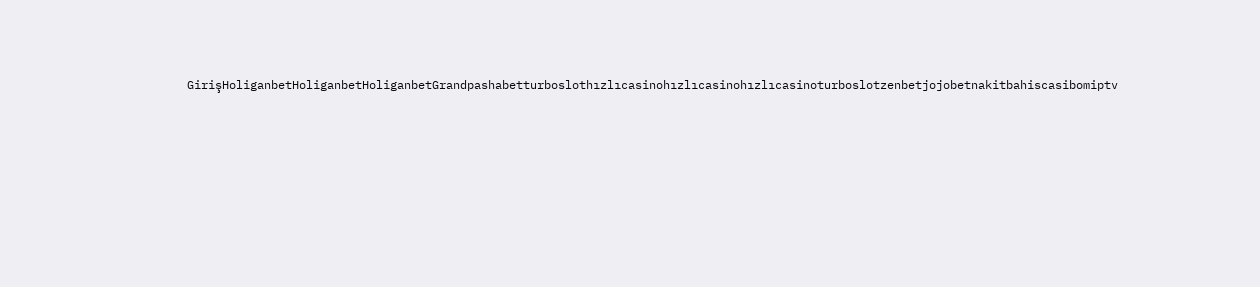GirişHoliganbetHoliganbetHoliganbetGrandpashabetturboslothızlıcasinohızlıcasinohızlıcasinoturboslotzenbetjojobetnakitbahiscasibomiptv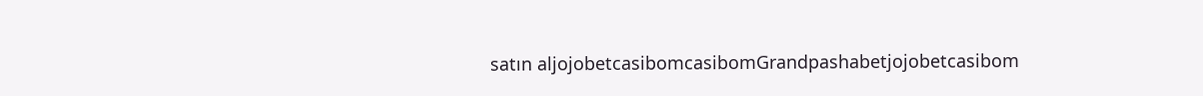satın aljojobetcasibomcasibomGrandpashabetjojobetcasibom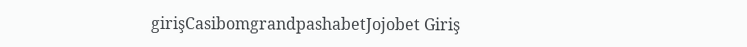girişCasibomgrandpashabetJojobet Giriş